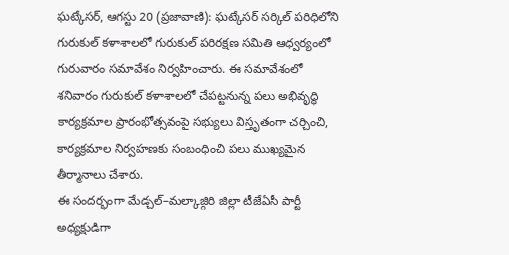ఘట్కేసర్, ఆగస్టు 20 (ప్రజావాణి): ఘట్కేసర్ సర్కిల్ పరిధిలోని గురుకుల్ కళాశాలలో గురుకుల్ పరిరక్షణ సమితి ఆధ్వర్యంలో గురువారం సమావేశం నిర్వహించారు. ఈ సమావేశంలో శనివారం గురుకుల్ కళాశాలలో చేపట్టనున్న పలు అభివృద్ధి కార్యక్రమాల ప్రారంభోత్సవంపై సభ్యులు విస్తృతంగా చర్చించి, కార్యక్రమాల నిర్వహణకు సంబంధించి పలు ముఖ్యమైన తీర్మానాలు చేశారు.
ఈ సందర్భంగా మేడ్చల్–మల్కాజ్గిరి జిల్లా టీజేఏసీ పార్టీ అధ్యక్షుడిగా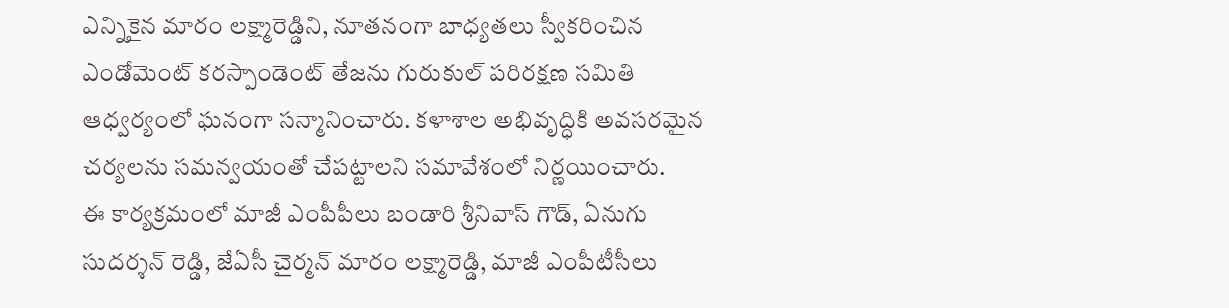ఎన్నికైన మారం లక్ష్మారెడ్డిని, నూతనంగా బాధ్యతలు స్వీకరించిన ఎండోమెంట్ కరస్పాండెంట్ తేజను గురుకుల్ పరిరక్షణ సమితి ఆధ్వర్యంలో ఘనంగా సన్మానించారు. కళాశాల అభివృద్ధికి అవసరమైన చర్యలను సమన్వయంతో చేపట్టాలని సమావేశంలో నిర్ణయించారు.
ఈ కార్యక్రమంలో మాజీ ఎంపీపీలు బండారి శ్రీనివాస్ గౌడ్, ఏనుగు సుదర్శన్ రెడ్డి, జేఏసీ చైర్మన్ మారం లక్ష్మారెడ్డి, మాజీ ఎంపీటీసీలు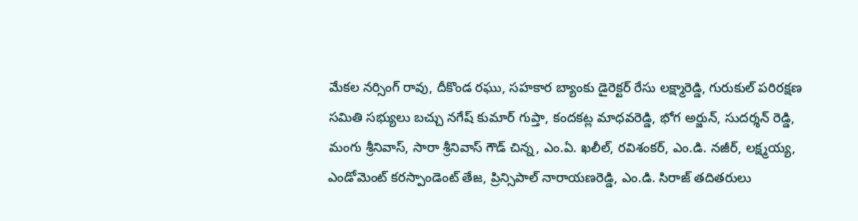మేకల నర్సింగ్ రావు, దీకొండ రఘు, సహకార బ్యాంకు డైరెక్టర్ రేసు లక్ష్మారెడ్డి, గురుకుల్ పరిరక్షణ సమితి సభ్యులు బచ్చు నగేష్ కుమార్ గుప్తా, కందకట్ల మాధవరెడ్డి, భోగ అర్జున్, సుదర్శన్ రెడ్డి, మంగు శ్రీనివాస్, సారా శ్రీనివాస్ గౌడ్ చిన్న, ఎం.ఏ. ఖలీల్, రవిశంకర్, ఎం.డి. నజీర్, లక్ష్మయ్య, ఎండోమెంట్ కరస్పాండెంట్ తేజ, ప్రిన్సిపాల్ నారాయణరెడ్డి, ఎం.డి. సిరాజ్ తదితరులు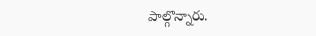పాల్గొన్నారు.